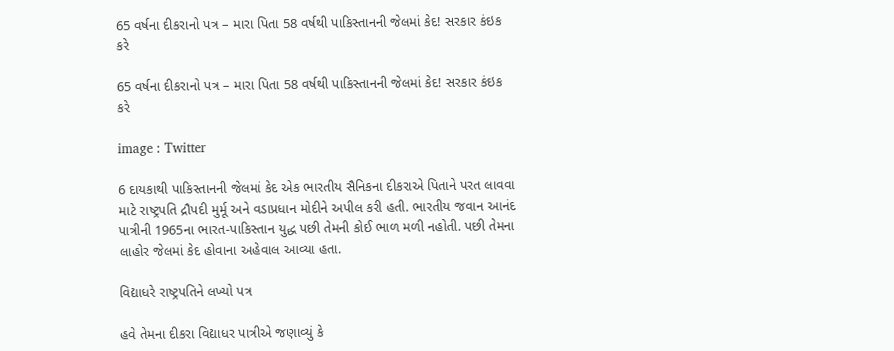65 વર્ષના દીકરાનો પત્ર – મારા પિતા 58 વર્ષથી પાકિસ્તાનની જેલમાં કેદ! સરકાર કંઇક કરે

65 વર્ષના દીકરાનો પત્ર – મારા પિતા 58 વર્ષથી પાકિસ્તાનની જેલમાં કેદ! સરકાર કંઇક કરે

image : Twitter

6 દાયકાથી પાકિસ્તાનની જેલમાં કેદ એક ભારતીય સૈનિકના દીકરાએ પિતાને પરત લાવવા માટે રાષ્ટ્રપતિ દ્રૌપદી મુર્મૂ અને વડાપ્રધાન મોદીને અપીલ કરી હતી. ભારતીય જવાન આનંદ પાત્રીની 1965ના ભારત-પાકિસ્તાન યુદ્ધ પછી તેમની કોઈ ભાળ મળી નહોતી. પછી તેમના લાહોર જેલમાં કેદ હોવાના અહેવાલ આવ્યા હતા.

વિદ્યાધરે રાષ્ટ્રપતિને લખ્યો પત્ર

હવે તેમના દીકરા વિદ્યાધર પાત્રીએ જણાવ્યું કે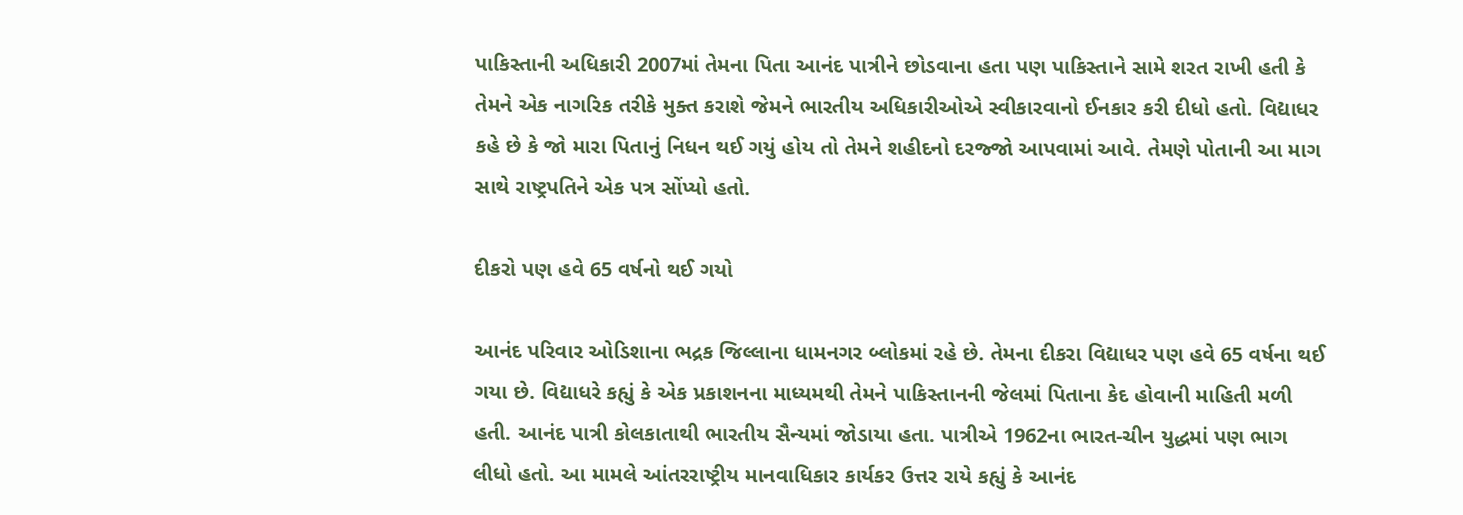પાકિસ્તાની અધિકારી 2007માં તેમના પિતા આનંદ પાત્રીને છોડવાના હતા પણ પાકિસ્તાને સામે શરત રાખી હતી કે તેમને એક નાગરિક તરીકે મુક્ત કરાશે જેમને ભારતીય અધિકારીઓએ સ્વીકારવાનો ઈનકાર કરી દીધો હતો. વિદ્યાધર કહે છે કે જો મારા પિતાનું નિધન થઈ ગયું હોય તો તેમને શહીદનો દરજ્જો આપવામાં આવે. તેમણે પોતાની આ માગ સાથે રાષ્ટ્રપતિને એક પત્ર સોંપ્યો હતો.

દીકરો પણ હવે 65 વર્ષનો થઈ ગયો

આનંદ પરિવાર ઓડિશાના ભદ્રક જિલ્લાના ધામનગર બ્લોકમાં રહે છે. તેમના દીકરા વિદ્યાધર પણ હવે 65 વર્ષના થઈ ગયા છે. વિદ્યાધરે કહ્યું કે એક પ્રકાશનના માધ્યમથી તેમને પાકિસ્તાનની જેલમાં પિતાના કેદ હોવાની માહિતી મળી હતી. આનંદ પાત્રી કોલકાતાથી ભારતીય સૈન્યમાં જોડાયા હતા. પાત્રીએ 1962ના ભારત-ચીન યુદ્ધમાં પણ ભાગ લીધો હતો. આ મામલે આંતરરાષ્ટ્રીય માનવાધિકાર કાર્યકર ઉત્તર રાયે કહ્યું કે આનંદ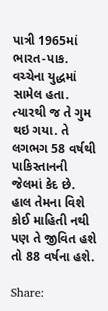પાત્રી 1965માં ભારત-પાક. વચ્ચેના યુદ્ધમાં સામેલ હતા. ત્યારથી જ તે ગુમ થઇ ગયા. તે લગભગ 58 વર્ષથી પાકિસ્તાનની જેલમાં કેદ છે. હાલ તેમના વિશે કોઈ માહિતી નથી પણ તે જીવિત હશે તો 88 વર્ષના હશે.

Share: